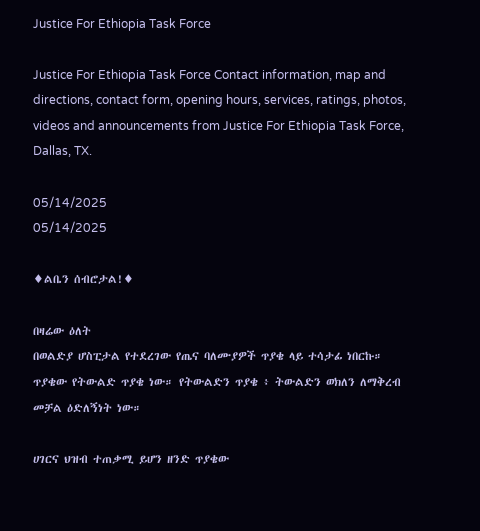Justice For Ethiopia Task Force

Justice For Ethiopia Task Force Contact information, map and directions, contact form, opening hours, services, ratings, photos, videos and announcements from Justice For Ethiopia Task Force, Dallas, TX.

05/14/2025
05/14/2025

♦ልቤን ሰብሮታል!♦

በዛሬው ዕለት
በወልድያ ሆስፒታል የተደረገው የጤና ባለሙያዎች ጥያቄ ላይ ተሳታፊ ነበርኩ። ጥያቄው የትውልድ ጥያቄ ነው። የትውልድን ጥያቄ ፥ ትውልድን ወክለን ለማቅረብ መቻል ዕድለኝነት ነው።

ሀገርና ህዝብ ተጠቃሚ ይሆን ዘንድ ጥያቄው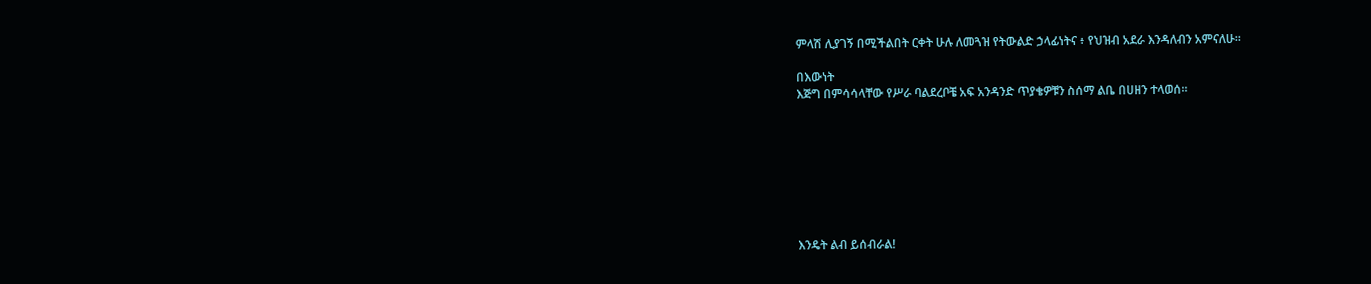ምላሽ ሊያገኝ በሚችልበት ርቀት ሁሉ ለመጓዝ የትውልድ ኃላፊነትና ፥ የህዝብ አደራ እንዳለብን አምናለሁ።

በእውነት
እጅግ በምሳሳላቸው የሥራ ባልደረቦቼ አፍ አንዳንድ ጥያቄዎቹን ስሰማ ልቤ በሀዘን ተላወሰ።








እንዴት ልብ ይሰብራል!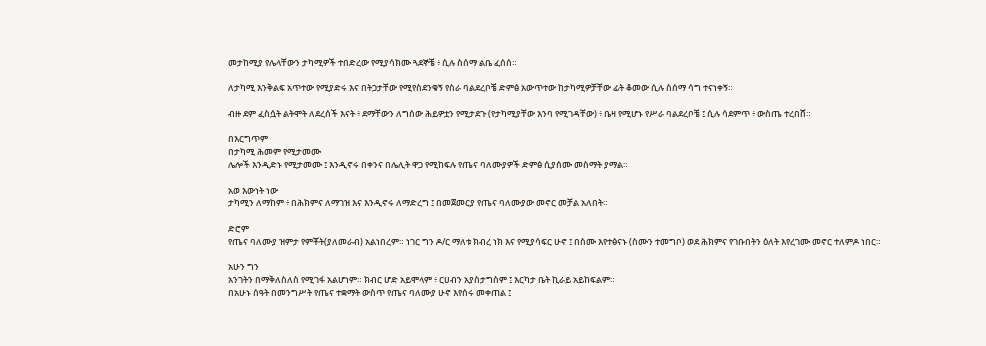መታከሚያ የሌላቸውን ታካሚዎች ተበድረው የሚያሳክሙ ጓደኞቼ ፥ ሲሉ ስሰማ ልቤ ፈሰሰ።

ለታካሚ እንቅልፍ አጥተው የሚያድሩ እና በትጋታቸው የሚየስደንቁኝ የስራ ባልደረቦቼ ድምፅ አውጥተው ከታካሚዎቻቸው ፊት ቆመው ሲሉ ስሰማ ሳግ ተናነቀኝ።

ብዙ ደም ፈስሷት ልትሞት ለደረሰች እናት ፥ ደማቸውን ለግሰው ሕይዎቷን የሚታደጉ (የታካሚያቸው እንባ የሚገዳቸው) ፥ ቤዛ የሚሆኑ የሥራ ባልደረቦቼ ፤ ሲሉ ሳደምጥ ፥ ውስጤ ተረበሸ።

በእርግጥም
በታካሚ ሕመም የሚታመሙ
ሌሎች እንዲድኑ የሚታመሙ ፤ እንዲኖሩ በቀንና በሌሊት ዋጋ የሚከፍሉ የጤና ባለሙያዎች ድምፅ ሲያሰሙ መስማት ያማል።

አወ እውነት ነው
ታካሚን ለማከም ፥ በሕክምና ለማገዝ እና እንዲኖሩ ለማድረግ ፤ በመጀመርያ የጤና ባለሙያው መኖር መቻል አለበት።

ድሮም
የጤና ባለሙያ ዝምታ የምቾት(ያለመራብ) አልነበረም። ነገር ግን ዶ/ር ማለቱ ክብረ ነክ እና የሚያሳፍር ሁኖ ፤ በስሙ እየተፅናኑ (ስሙን ተመግቦ) ወደ ሕክምና የገቡበትን ዕለት እየረገሙ መኖር ተለምዶ ነበር።

አሁን ግን
አንገትን በማቅለስለስ የሚገፋ አልሆነም። ክብር ሆድ አይሞላም ፥ ርሀብን አያስታግስም ፤ እርካታ ቤት ኪራይ አይከፍልም።
በአሁኑ ሰዓት በመንግሥት የጤና ተቋማት ውስጥ የጤና ባለሙያ ሁኖ እየሰሩ መቀጠል ፤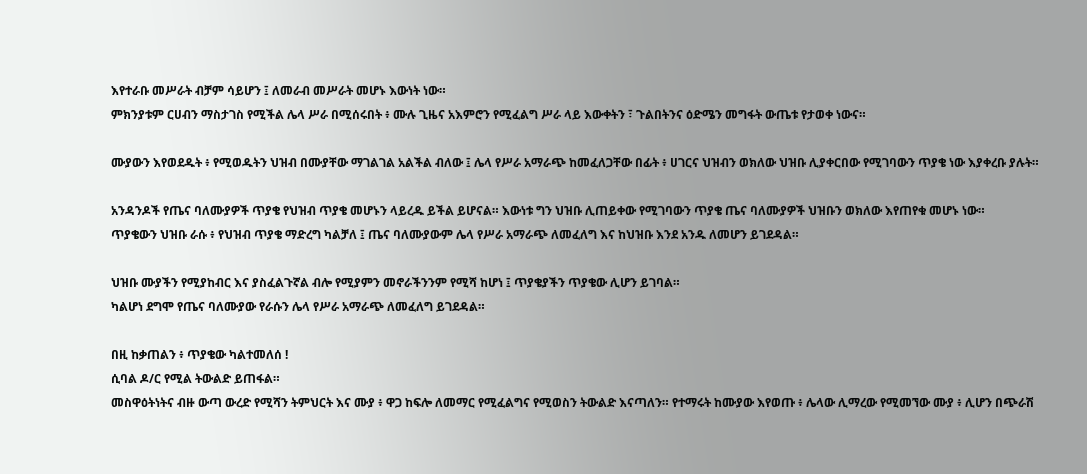እየተራቡ መሥራት ብቻም ሳይሆን ፤ ለመራብ መሥራት መሆኑ እውነት ነው።
ምክንያቱም ርሀብን ማስታገስ የሚችል ሌላ ሥራ በሚሰሩበት ፥ ሙሉ ጊዜና አእምሮን የሚፈልግ ሥራ ላይ እውቀትን ፣ ጉልበትንና ዕድሜን መግፋት ውጤቱ የታወቀ ነውና።

ሙያውን እየወደዱት ፥ የሚወዱትን ህዝብ በሙያቸው ማገልገል አልችል ብለው ፤ ሌላ የሥራ አማራጭ ከመፈለጋቸው በፊት ፥ ሀገርና ህዝብን ወክለው ህዝቡ ሊያቀርበው የሚገባውን ጥያቄ ነው እያቀረቡ ያሉት።

አንዳንዶች የጤና ባለሙያዎች ጥያቄ የህዝብ ጥያቄ መሆኑን ላይረዱ ይችል ይሆናል። እውነቱ ግን ህዝቡ ሊጠይቀው የሚገባውን ጥያቄ ጤና ባለሙያዎች ህዝቡን ወክለው እየጠየቁ መሆኑ ነው።
ጥያቄውን ህዝቡ ራሱ ፥ የህዝብ ጥያቄ ማድረግ ካልቻለ ፤ ጤና ባለሙያውም ሌላ የሥራ አማራጭ ለመፈለግ እና ከህዝቡ እንደ አንዱ ለመሆን ይገደዳል።

ህዝቡ ሙያችን የሚያከብር እና ያስፈልጉኛል ብሎ የሚያምን መኖራችንንም የሚሻ ከሆነ ፤ ጥያቄያችን ጥያቄው ሊሆን ይገባል።
ካልሆነ ደግሞ የጤና ባለሙያው የራሱን ሌላ የሥራ አማራጭ ለመፈለግ ይገደዳል።

በዚ ከቃጠልን ፥ ጥያቄው ካልተመለሰ !
ሲባል ዶ/ር የሚል ትውልድ ይጠፋል።
መስዋዕትነትና ብዙ ውጣ ውረድ የሚሻን ትምህርት እና ሙያ ፥ ዋጋ ከፍሎ ለመማር የሚፈልግና የሚወስን ትውልድ እናጣለን። የተማሩት ከሙያው እየወጡ ፥ ሌላው ሊማረው የሚመኘው ሙያ ፥ ሊሆን በጭራሽ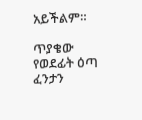አይችልም።

ጥያቄው
የወደፊት ዕጣ ፈንታን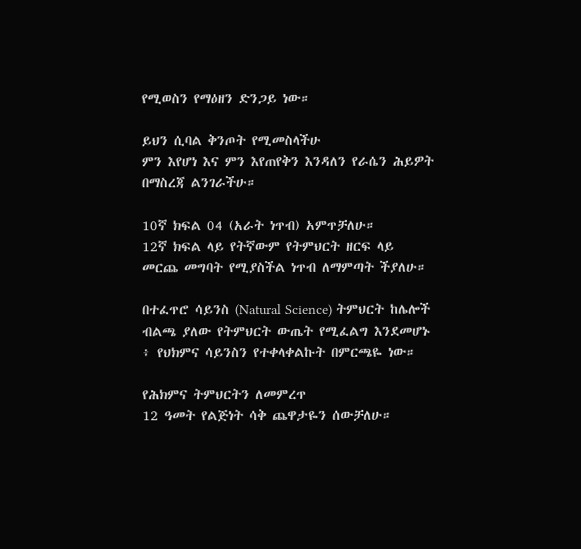የሚወስን የማዕዘን ድንጋይ ነው።

ይህን ሲባል ቅንጦት የሚመስላችሁ
ምን እየሆነ እና ምን እየጠየቅን እንዳለን የራሴን ሕይዎት በማስረጃ ልንገራችሁ።

10ኛ ክፍል 04 (አራት ነጥብ) አምጥቻለሁ።
12ኛ ክፍል ላይ የትኛውም የትምህርት ዘርፍ ላይ መርጨ መግባት የሚያስችል ነጥብ ለማምጣት ችያለሁ።

በተፈጥሮ ሳይንስ (Natural Science) ትምህርት ከሌሎች ብልጫ ያለው የትምህርት ውጤት የሚፈልግ እንደመሆኑ ፥ የህክምና ሳይንስን የተቀላቀልኩት በምርጫዬ ነው።

የሕክምና ትምህርትን ለመምረጥ
12 ዓመት የልጅነት ሳቅ ጨዋታዬን ሰውቻለሁ።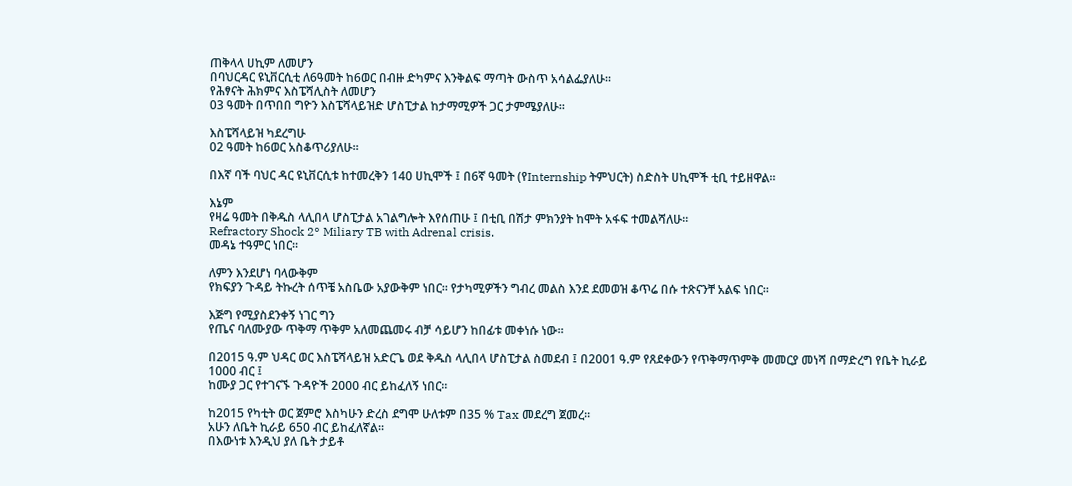ጠቅላላ ሀኪም ለመሆን
በባህርዳር ዩኒቨርሲቲ ለ6ዓመት ከ6ወር በብዙ ድካምና እንቅልፍ ማጣት ውስጥ አሳልፌያለሁ።
የሕፃናት ሕክምና እስፔሻሊስት ለመሆን
03 ዓመት በጥበበ ግዮን እስፔሻላይዝድ ሆስፒታል ከታማሚዎች ጋር ታምሜያለሁ።

እስፔሻላይዝ ካደረግሁ
02 ዓመት ከ6ወር አስቆጥሪያለሁ።

በእኛ ባች ባህር ዳር ዩኒቨርሲቱ ከተመረቅን 140 ሀኪሞች ፤ በ6ኛ ዓመት (የInternship ትምህርት) ስድስት ሀኪሞች ቲቢ ተይዘዋል።

እኔም
የዛሬ ዓመት በቅዱስ ላሊበላ ሆስፒታል አገልግሎት እየሰጠሁ ፤ በቲቢ በሽታ ምክንያት ከሞት አፋፍ ተመልሻለሁ።
Refractory Shock 2° Miliary TB with Adrenal crisis.
መዳኔ ተዓምር ነበር።

ለምን እንደሆነ ባላውቅም
የክፍያን ጉዳይ ትኩረት ሰጥቼ አስቤው አያውቅም ነበር። የታካሚዎችን ግብረ መልስ እንደ ደመወዝ ቆጥሬ በሱ ተጽናንቸ አልፍ ነበር።

እጅግ የሚያስደንቀኝ ነገር ግን
የጤና ባለሙያው ጥቅማ ጥቅም አለመጨመሩ ብቻ ሳይሆን ከበፊቱ መቀነሱ ነው።

በ2015 ዓ.ም ህዳር ወር እስፔሻላይዝ አድርጌ ወደ ቅዱስ ላሊበላ ሆስፒታል ስመደብ ፤ በ2001 ዓ.ም የጸደቀውን የጥቅማጥምቅ መመርያ መነሻ በማድረግ የቤት ኪራይ 1000 ብር ፤
ከሙያ ጋር የተገናኙ ጉዳዮች 2000 ብር ይከፈለኝ ነበር።

ከ2015 የካቲት ወር ጀምሮ እስካሁን ድረስ ደግሞ ሁለቱም በ35 % Tax መደረግ ጀመረ።
አሁን ለቤት ኪራይ 650 ብር ይከፈለኛል።
በእውነቱ እንዲህ ያለ ቤት ታይቶ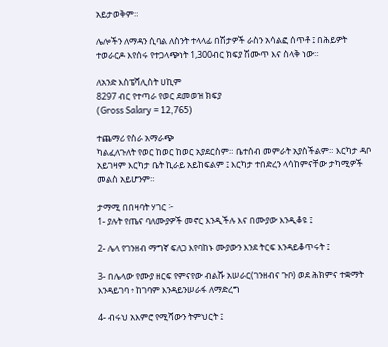አይታወቅም።

ሌሎችን ለማዳን ሲባል ለስንት ተላላፊ በሽታዎች ራስን አሳልፎ ሰጥቶ ፤ በሕይዎት ተወራርዶ እየሰሩ የተጋላጭነት 1,300ብር ክፍያ ሽሙጥ እና ስላቅ ነው።

ለአንድ እስፔሻሊስት ሀኪም
8297 ብር የተጣራ የወር ደመወዝ ክፍያ
(Gross Salary = 12,765)

ተጨማሪ የስራ አማራጭ
ካልፈለጉለት የወር ከወር ከወር አያደርስም። ቤተሰብ መምራት አያስችልም። እርካታ ዳቦ አይገዛም እርካታ ቤት ኪራይ አይከፍልም ፤ እርካታ ተበድረን ላሳከምናቸው ታካሚዎች መልስ አይሆንም።

ታማሚ በበዛባት ሃገር ፦
1- ያሉት የጤና ባለሙያዎች መኖር እንዲችሉ እና በሙያው እንዲቆዩ ፤

2- ሌላ የገንዘብ ማግኛ ፍለጋ እየባከኑ ሙያውን እንደ ትርፍ እንዳይቆጥሩት ፤

3- በሌላው የሙያ ዘርፍ የምናየው ብልሹ አሠራር(ገንዘብና ጉቦ) ወደ ሕክምና ተቋማት እንዳይገባ ፥ ከገባም እንዳይንሠራፋ ለማድረግ

4- ብሩህ አእምሮ የሚሻውን ትምህርት ፤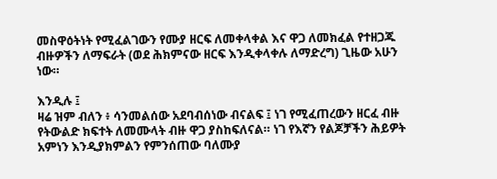መስዋዕትነት የሚፈልገውን የሙያ ዘርፍ ለመቀላቀል እና ዋጋ ለመክፈል የተዘጋጁ ብዙዎችን ለማፍራት (ወደ ሕክምናው ዘርፍ እንዲቀላቀሉ ለማድረግ) ጊዜው አሁን ነው።

እንዲሉ ፤
ዛሬ ዝም ብለን ፥ ሳንመልሰው አደባብሰነው ብናልፍ ፤ ነገ የሚፈጠረውን ዘርፈ ብዙ የትውልድ ክፍተት ለመሙላት ብዙ ዋጋ ያስከፍለናል። ነገ የእኛን የልጆቻችን ሕይዎት አምነን እንዲያክምልን የምንሰጠው ባለሙያ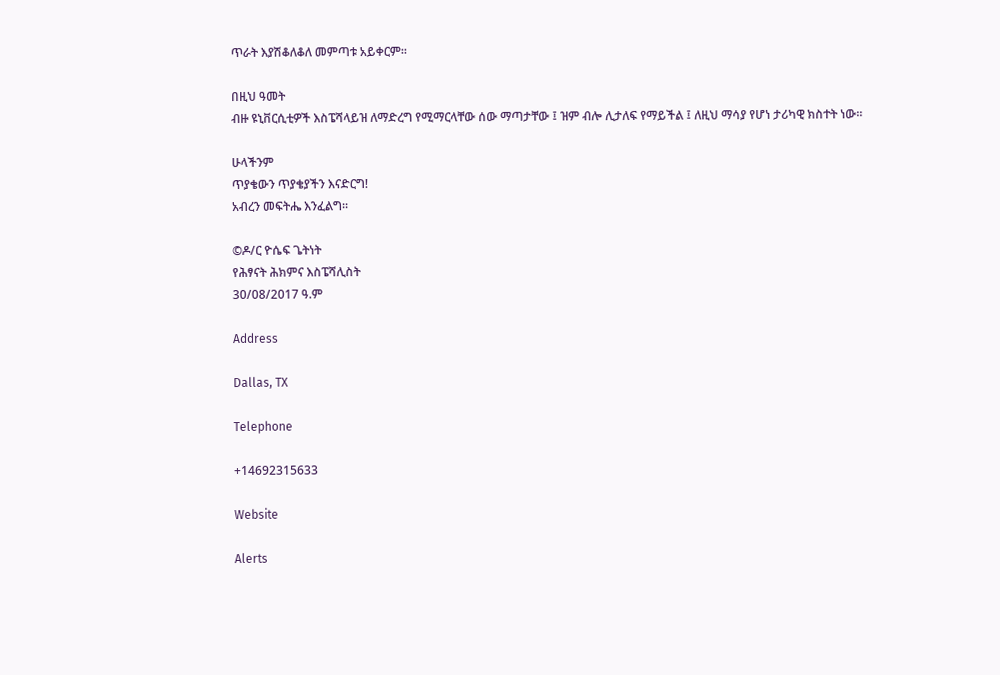ጥራት እያሽቆለቆለ መምጣቱ አይቀርም።

በዚህ ዓመት
ብዙ ዩኒቨርሲቲዎች እስፔሻላይዝ ለማድረግ የሚማርላቸው ሰው ማጣታቸው ፤ ዝም ብሎ ሊታለፍ የማይችል ፤ ለዚህ ማሳያ የሆነ ታሪካዊ ክስተት ነው።

ሁላችንም
ጥያቄውን ጥያቄያችን እናድርግ!
አብረን መፍትሔ እንፈልግ።

©ዶ/ር ዮሴፍ ጌትነት
የሕፃናት ሕክምና እስፔሻሊስት
30/08/2017 ዓ.ም

Address

Dallas, TX

Telephone

+14692315633

Website

Alerts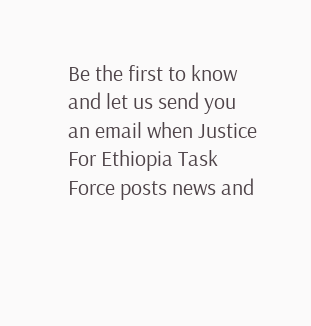Be the first to know and let us send you an email when Justice For Ethiopia Task Force posts news and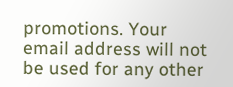promotions. Your email address will not be used for any other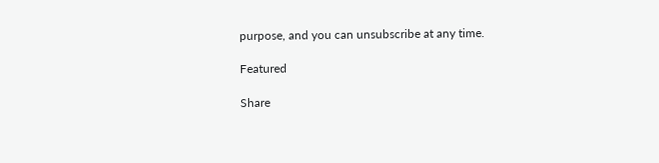purpose, and you can unsubscribe at any time.

Featured

Share